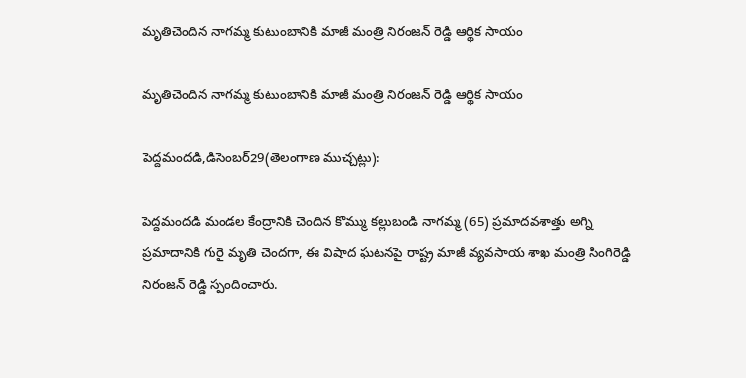మృతిచెందిన నాగమ్మ కుటుంబానికి మాజీ మంత్రి నిరంజన్ రెడ్డి ఆర్థిక సాయం

మృతిచెందిన నాగమ్మ కుటుంబానికి మాజీ మంత్రి నిరంజన్ రెడ్డి ఆర్థిక సాయం

పెద్దమందడి,డిసెంబర్29(తెలంగాణ ముచ్చట్లు):

పెద్దమందడి మండల కేంద్రానికి చెందిన కొమ్ము కల్లుబండి నాగమ్మ (65) ప్రమాదవశాత్తు అగ్ని ప్రమాదానికి గురై మృతి చెందగా, ఈ విషాద ఘటనపై రాష్ట్ర మాజీ వ్యవసాయ శాఖ మంత్రి సింగిరెడ్డి నిరంజన్ రెడ్డి స్పందించారు.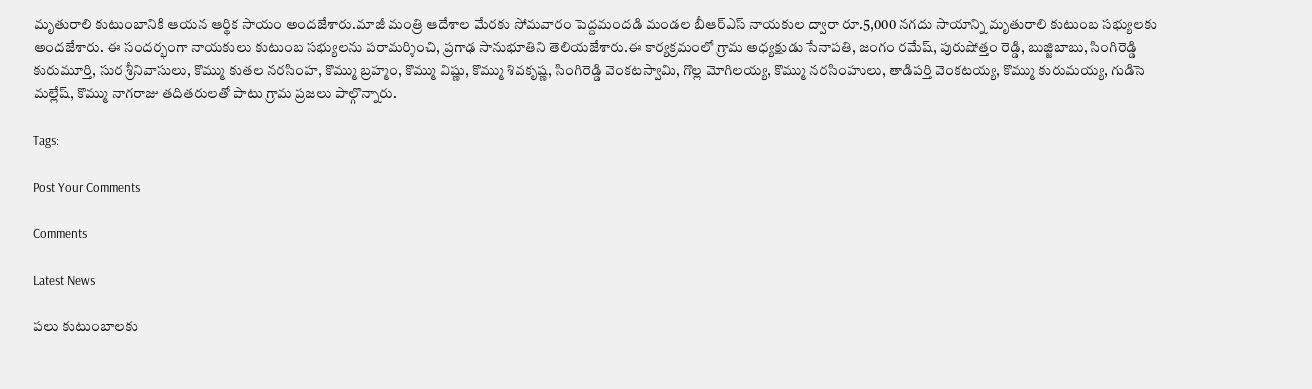మృతురాలి కుటుంబానికి ఆయన ఆర్థిక సాయం అందజేశారు.మాజీ మంత్రి ఆదేశాల మేరకు సోమవారం పెద్దమందడి మండల బీఆర్ఎస్ నాయకుల ద్వారా రూ.5,000 నగదు సాయాన్ని మృతురాలి కుటుంబ సభ్యులకు అందజేశారు. ఈ సందర్భంగా నాయకులు కుటుంబ సభ్యులను పరామర్శించి, ప్రగాఢ సానుభూతిని తెలియజేశారు.ఈ కార్యక్రమంలో గ్రామ అధ్యక్షుడు సేనాపతి, జంగం రమేష్, పురుషోత్తం రెడ్డి, బుజ్జిబాబు, సింగిరెడ్డి కురుమూర్తి, సుర శ్రీనివాసులు, కొమ్ము కుతల నరసింహ, కొమ్ము బ్రహ్మం, కొమ్ము విష్ణు, కొమ్ము శివకృష్ణ, సింగిరెడ్డి వెంకటస్వామి, గొల్ల మోగిలయ్య, కొమ్ము నరసింహులు, తాడిపర్తి వెంకటయ్య, కొమ్ము కురుమయ్య, గుడిసె మల్లేష్, కొమ్ము నాగరాజు తదితరులతో పాటు గ్రామ ప్రజలు పాల్గొన్నారు.

Tags:

Post Your Comments

Comments

Latest News

పలు కుటుంబాలకు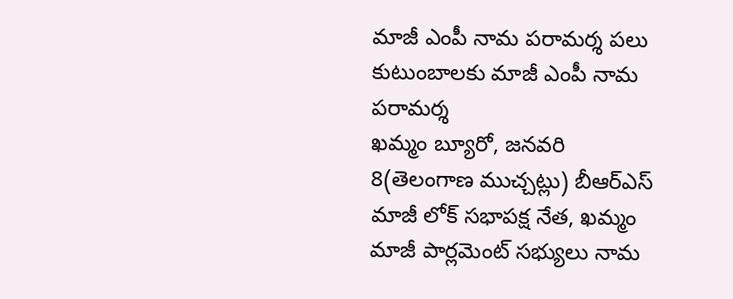మాజీ ఎంపీ నామ పరామర్శ పలు కుటుంబాలకు మాజీ ఎంపీ నామ పరామర్శ
ఖమ్మం బ్యూరో, జనవరి 8(తెలంగాణ ముచ్చట్లు) బీఆర్ఎస్ మాజీ లోక్ సభాపక్ష నేత, ఖమ్మం మాజీ పార్లమెంట్ సభ్యులు నామ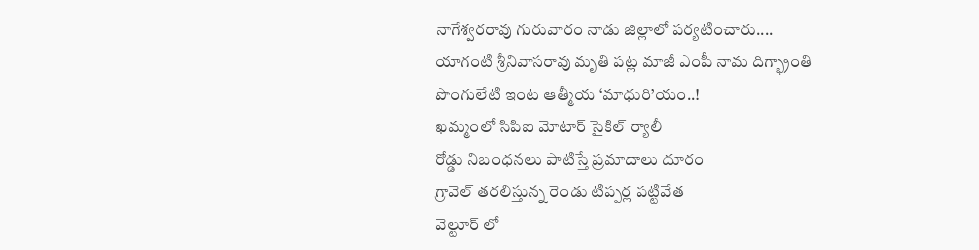నాగేశ్వరరావు గురువారం నాడు జిల్లాలో పర్యటించారు....
యాగంటి శ్రీనివాసరావు మృతి పట్ల మాజీ ఎంపీ నామ దిగ్భ్రాంతి
పొంగులేటి ఇంట ఆత్మీయ ‘మాధురి’యం..!
ఖమ్మంలో సిపిఐ మోటార్ సైకిల్ ర్యాలీ
రోడ్డు నిబంధనలు పాటిస్తే ప్రమాదాలు దూరం
గ్రావెల్ తరలిస్తున్న రెండు టిప్పర్ల పట్టివేత
వెల్టూర్‌ లో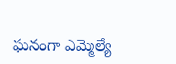ఘనంగా ఎమ్మెల్యే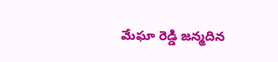మేఘా రెడ్డి జన్మదిన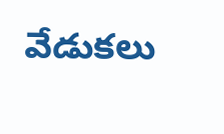వేడుకలు